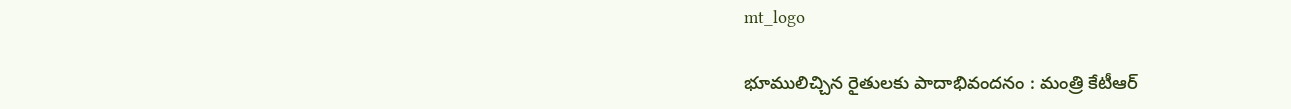mt_logo

భూములిచ్చిన రైతులకు పాదాభివందనం : మంత్రి కేటీఆర్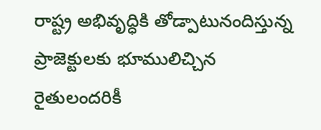రాష్ట్ర అభివృద్ధికి తోడ్పాటునందిస్తున్న ప్రాజెక్టుల‌కు భూములిచ్చిన రైతులంద‌రికీ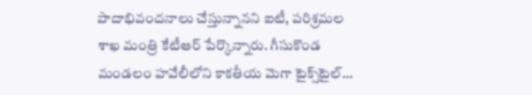పాదాభివంద‌నాలు చేస్తున్నాన‌ని ఐటీ, ప‌రిశ్ర‌మ‌ల శాఖ మంత్రి కేటీఆర్ పేర్కొన్నారు. గీసుకొండ మండలం హవేలీలోని కాకతీయ మెగా టైక్స్‌టైల్‌…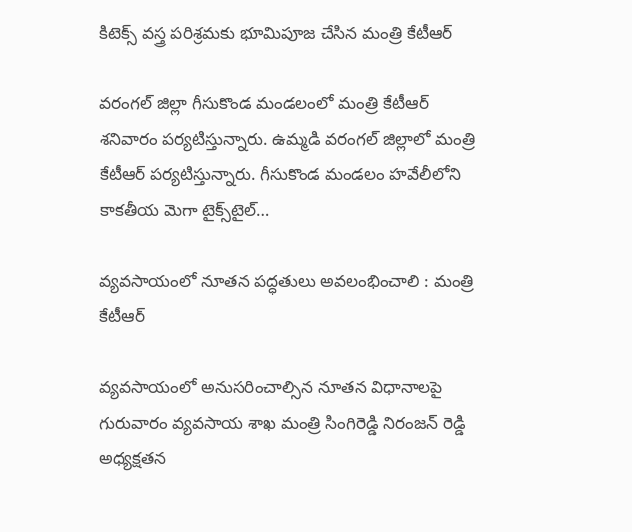కిటెక్స్ వస్త్ర పరిశ్రమకు భూమిపూజ చేసిన మంత్రి కేటీఆర్

వరంగల్ జిల్లా గీసుకొండ మండలంలో మంత్రి కేటీఆర్ శనివారం పర్యటిస్తున్నారు. ఉమ్మడి వరంగల్‌ జిల్లాలో మంత్రి కేటీఆర్‌ పర్యటిస్తున్నారు. గీసుకొండ మండలం హవేలీలోని కాకతీయ మెగా టైక్స్‌టైల్‌…

వ్యవసాయంలో నూతన పద్ధతులు అవలంభించాలి : మంత్రి కేటీఆర్

వ్యవసాయంలో అనుసరించాల్సిన నూతన విధానాలపై గురువారం వ్యవసాయ శాఖ మంత్రి సింగిరెడ్డి నిరంజన్ రెడ్డి అధ్యక్షతన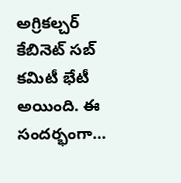అగ్రికల్చర్ కేబినెట్ సబ్ కమిటీ భేటీ అయింది. ఈ సందర్భంగా…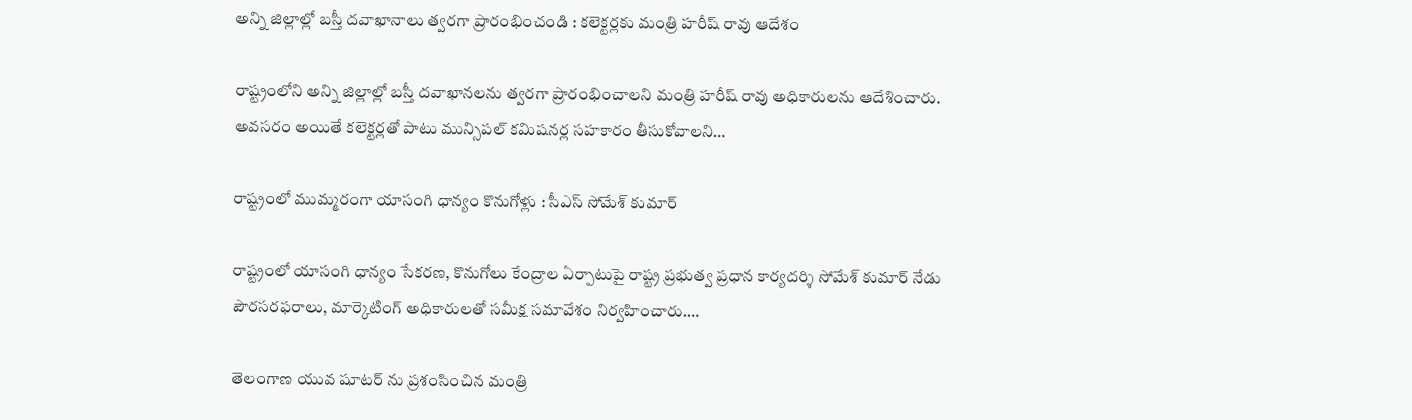అన్ని జిల్లాల్లో బస్తీ దవాఖానాలు త్వరగా ప్రారంభించండి : కలెక్టర్లకు మంత్రి హరీష్ రావు ఆదేశం

రాష్ట్రంలోని అన్ని జిల్లాల్లో బస్తీ దవాఖానలను త్వరగా ప్రారంభించాలని మంత్రి హరీష్ రావు అధికారులను ఆదేశించారు. అవసరం అయితే కలెక్టర్లతో పాటు మున్సిపల్‌ కమిషనర్ల సహకారం తీసుకోవాలని…

రాష్ట్రంలో ముమ్మరంగా యాసంగి ధాన్యం కొనుగోళ్లు : సీఎస్ సోమేశ్ కుమార్

రాష్ట్రంలో యాసంగి ధాన్యం సేకరణ, కొనుగోలు కేంద్రాల ఏర్పాటుపై రాష్ట్ర ప్రభుత్వ ప్రధాన కార్యదర్శి సోమేశ్ కుమార్ నేడు పౌరసరఫరాలు, మార్కెటింగ్ అధికారులతో సమీక్ష సమావేశం నిర్వహించారు.…

తెలంగాణ యువ షూటర్ ను ప్రశంసించిన మంత్రి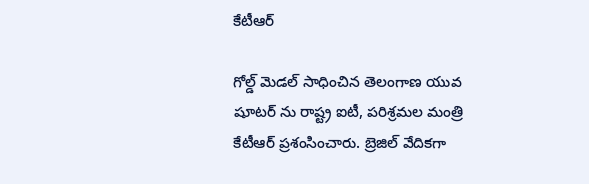కేటీఆర్

గోల్డ్ మెడల్ సాధించిన తెలంగాణ యువ షూటర్ ను రాష్ట్ర ఐటీ, పరిశ్రమల మంత్రి కేటీఆర్ ప్రశంసించారు. బ్రెజిల్‌ వేదికగా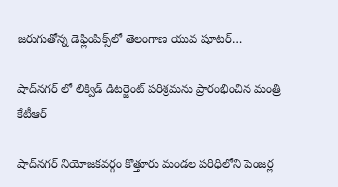జరుగుతోన్న డెఫ్లింపిక్స్‌లో తెలంగాణ యువ‌ షూట‌ర్…

షాద్‌న‌గ‌ర్ లో లిక్విడ్ డిటర్జెంట్ పరిశ్రమను ప్రారంభించిన మంత్రి కేటీఆర్

షాద్‌న‌గ‌ర్ నియోజ‌క‌వ‌ర్గం కొత్తూరు మండ‌ల ప‌రిధిలోని పెంజ‌ర్ల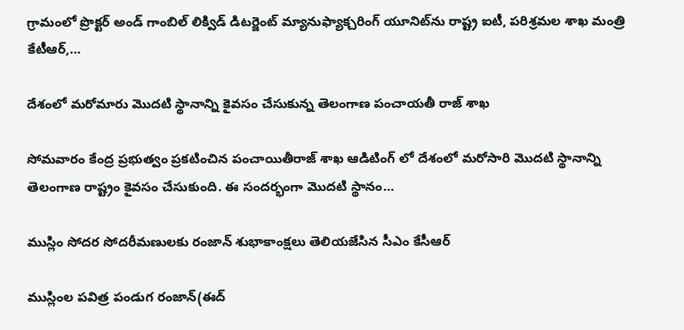గ్రామంలో ప్రొక్ట‌ర్ అండ్ గాంబిల్ లిక్విడ్ డిట‌ర్జెంట్ మ్యానుఫ్యాక్చ‌రింగ్ యూనిట్‌ను రాష్ట్ర ఐటీ, ప‌రిశ్ర‌మ‌ల శాఖ మంత్రి కేటీఆర్,…

దేశంలో మరోమారు మొదటి స్థానాన్ని కైవసం చేసుకున్న తెలంగాణ పంచాయతీ రాజ్ శాఖ

సోమవారం కేంద్ర ప్రభుత్వం ప్రకటించిన పంచాయితీరాజ్ శాఖ ఆడిటింగ్ లో దేశంలో మరోసారి మొదటి స్థానాన్ని తెలంగాణ రాష్ట్రం కైవసం చేసుకుంది. ఈ సందర్భంగా మొదటి స్థానం…

ముస్లిం సోదర సోదరీమణులకు రంజాన్ శుభాకాంక్షలు తెలియజేసిన సీఎం కేసీఆర్

ముస్లింల పవిత్ర పండుగ రంజాన్(ఈద్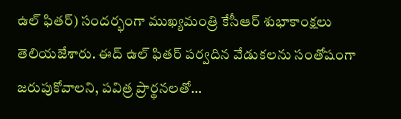ఉల్ ఫితర్) సందర్భంగా ముఖ్యమంత్రి కేసీఆర్ శుభాకాంక్షలు తెలియజేశారు. ఈద్ ఉల్ ఫితర్ పర్వదిన వేడుకలను సంతోషంగా జరుపుకోవాలని, పవిత్ర ప్రార్థనలతో…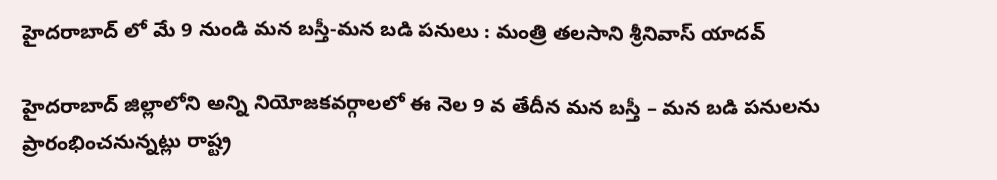హైదరాబాద్ లో మే 9 నుండి మన బస్తీ-మన బడి పనులు : మంత్రి తలసాని శ్రీనివాస్ యాదవ్

హైదరాబాద్ జిల్లాలోని అన్ని నియోజకవర్గాలలో ఈ నెల 9 వ తేదీన మన బస్తీ – మన బడి పనులను ప్రారంభించనున్నట్లు రాష్ట్ర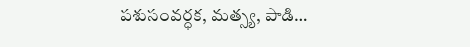పశుసంవర్ధక, మత్స్య, పాడి…